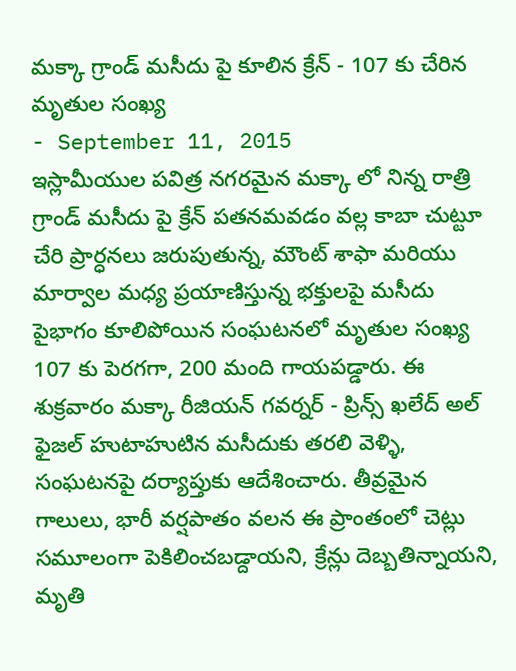మక్కా గ్రాండ్ మసీదు పై కూలిన క్రేన్ - 107 కు చేరిన మృతుల సంఖ్య
- September 11, 2015
ఇస్లామీయుల పవిత్ర నగరమైన మక్కా లో నిన్న రాత్రి గ్రాండ్ మసీదు పై క్రేన్ పతనమవడం వల్ల కాబా చుట్టూ చేరి ప్రార్ధనలు జరుపుతున్న, మౌంట్ శాఫా మరియు మార్వాల మధ్య ప్రయాణిస్తున్న భక్తులపై మసీదు పైభాగం కూలిపోయిన సంఘటనలో మృతుల సంఖ్య 107 కు పెరగగా, 200 మంది గాయపడ్డారు. ఈ శుక్రవారం మక్కా రీజియన్ గవర్నర్ - ప్రిన్స్ ఖలేద్ అల్ ఫైజల్ హుటాహుటిన మసీదుకు తరలి వెళ్ళి, సంఘటనపై దర్యాప్తుకు ఆదేశించారు. తీవ్రమైన గాలులు, భారీ వర్షపాతం వలన ఈ ప్రాంతంలో చెట్లు సమూలంగా పెకిలించబడ్దాయని, క్రేన్లు దెబ్బతిన్నాయని, మృతి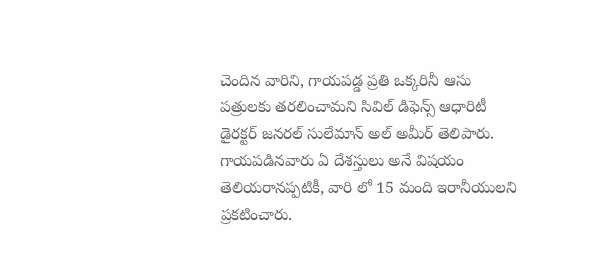చెందిన వారిని, గాయపడ్డ ప్రతి ఒక్కరినీ ఆసు పత్రులకు తరలించామని సివిల్ డిఫెన్స్ ఆధారిటీ డైరక్టర్ జనరల్ సులేమాన్ అల్ అమీర్ తెలిపారు. గాయపడినవారు ఏ దేశస్తులు అనే విషయం తెలియరానప్పటికీ, వారి లో 15 మంది ఇరానీయులని ప్రకటించారు.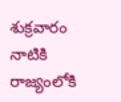శుక్రవారం నాటికి రాజ్యంలోకి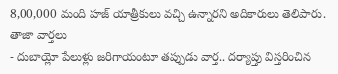8,00,000 మంది హజ్ యాత్రీకులు వచ్చి ఉన్నారని అదికారులు తెలిపారు.
తాజా వార్తలు
- దుబాయ్లో పేలుళ్లు జరిగాయంటూ తప్పుడు వార్త.. దర్యాప్తు విస్తరించిన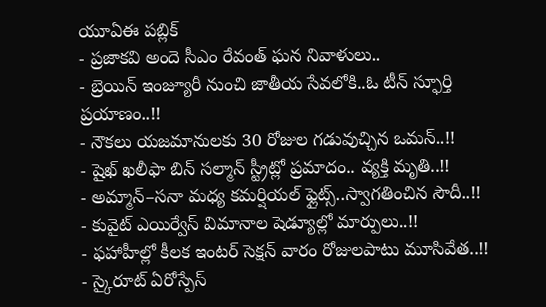యూఏఈ పబ్లిక్
- ప్రజాకవి అందె సీఎం రేవంత్ ఘన నివాళులు..
- బ్రెయిన్ ఇంజ్యూరీ నుంచి జాతీయ సేవలోకి..ఓ టీన్ స్ఫూర్తి ప్రయాణం..!!
- నౌకలు యజమానులకు 30 రోజుల గడువుచ్చిన ఒమన్..!!
- షైఖ్ ఖలీఫా బిన్ సల్మాన్ స్ట్రీట్లో ప్రమాదం.. వ్యక్తి మృతి..!!
- అమ్మాన్–సనా మధ్య కమర్షియల్ ఫ్లైట్స్..స్వాగతించిన సౌదీ..!!
- కువైట్ ఎయిర్వేస్ విమానాల షెడ్యూల్లో మార్పులు..!!
- ఫహాహీల్లో కీలక ఇంటర్ సెక్షన్ వారం రోజులపాటు మూసివేత..!!
- స్కైరూట్ ఏరోస్పేస్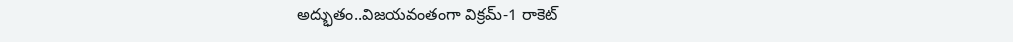అద్భుతం..విజయవంతంగా విక్రమ్-1 రాకెట్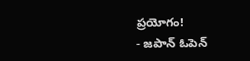ప్రయోగం!
- జపాన్ ఓపెన్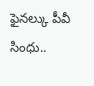ఫైనల్కు పీవీ సింధు..